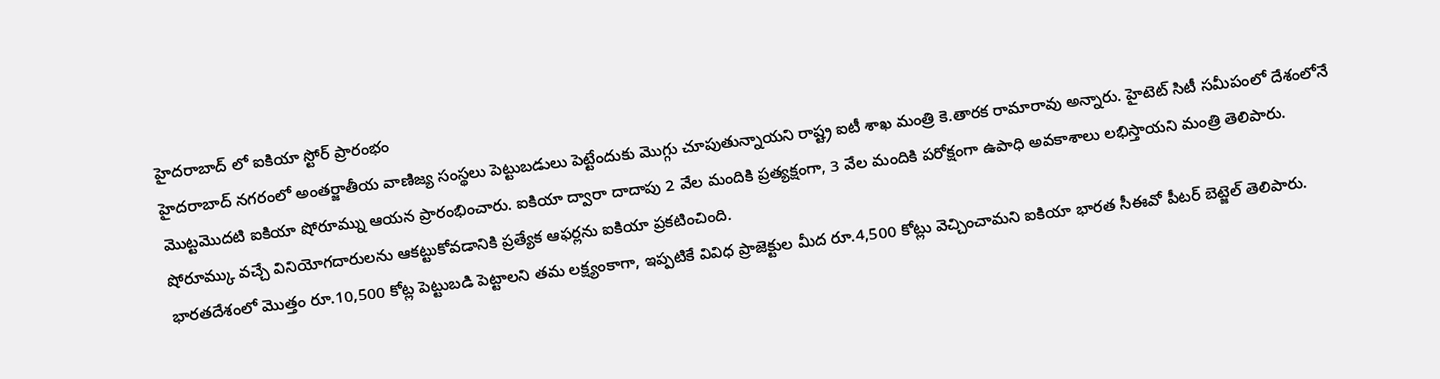హైదరాబాద్ లో ఐకియా స్టోర్ ప్రారంభం
హైదరాబాద్ నగరంలో అంతర్జాతీయ వాణిజ్య సంస్థలు పెట్టుబడులు పెట్టేందుకు మొగ్గు చూపుతున్నాయని రాష్ట్ర ఐటీ శాఖ మంత్రి కె.తారక రామారావు అన్నారు. హైటెట్ సిటీ సమీపంలో దేశంలోనే మొట్టమొదటి ఐకియా షోరూమ్ను ఆయన ప్రారంభించారు. ఐకియా ద్వారా దాదాపు 2 వేల మందికి ప్రత్యక్షంగా, 3 వేల మందికి పరోక్షంగా ఉపాధి అవకాశాలు లభిస్తాయని మంత్రి తెలిపారు. షోరూమ్కు వచ్చే వినియోగదారులను ఆకట్టుకోవడానికి ప్రత్యేక ఆఫర్లను ఐకియా ప్రకటించింది.
భారతదేశంలో మొత్తం రూ.10,500 కోట్ల పెట్టుబడి పెట్టాలని తమ లక్ష్యంకాగా, ఇప్పటికే వివిధ ప్రాజెక్టుల మీద రూ.4,500 కోట్లు వెచ్చించామని ఐకియా భారత సీఈవో పీటర్ బెట్జెల్ తెలిపారు.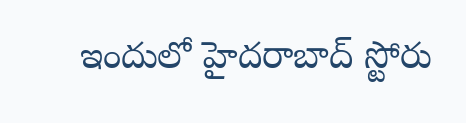ఇందులో హైదరాబాద్ స్టోరు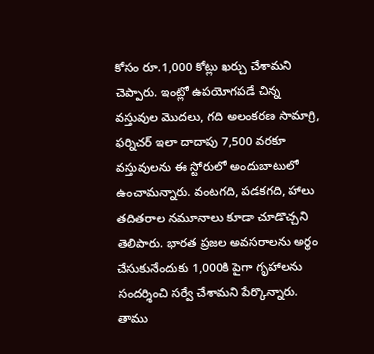కోసం రూ.1,000 కోట్లు ఖర్చు చేశామని చెప్పారు. ఇంట్లో ఉపయోగపడే చిన్న వస్తువుల మొదలు, గది అలంకరణ సామాగ్రి, ఫర్నిచర్ ఇలా దాదాపు 7,500 వరకూ వస్తువులను ఈ స్టోరులో అందుబాటులో ఉంచామన్నారు. వంటగది, పడకగది, హాలు తదితరాల నమూనాలు కూడా చూడొచ్చని తెలిపారు. భారత ప్రజల అవసరాలను అర్థం చేసుకునేందుకు 1,000కి పైగా గృహాలను సందర్శించి సర్వే చేశామని పేర్కొన్నారు. తాము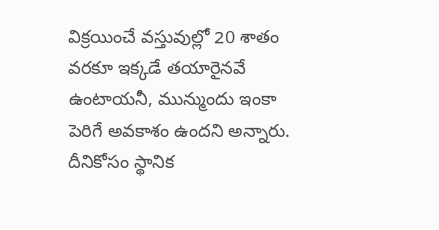విక్రయించే వస్తువుల్లో 20 శాతం వరకూ ఇక్కడే తయారైనవే ఉంటాయనీ, మున్ముందు ఇంకా పెరిగే అవకాశం ఉందని అన్నారు. దీనికోసం స్థానిక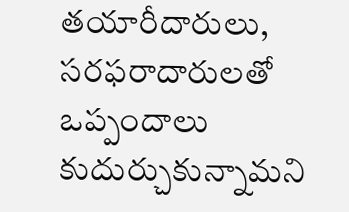తయారీదారులు, సరఫరాదారులతో ఒప్పందాలు కుదుర్చుకున్నామని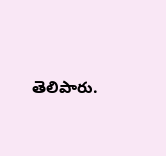తెలిపారు.